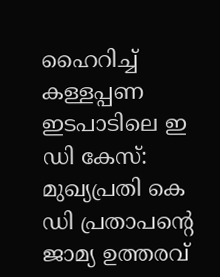ഹൈറിച്ച് കള്ളപ്പണ ഇടപാടിലെ ഇ ഡി കേസ്: മുഖ്യപ്രതി കെ ഡി പ്രതാപന്റെ ജാമ്യ ഉത്തരവ്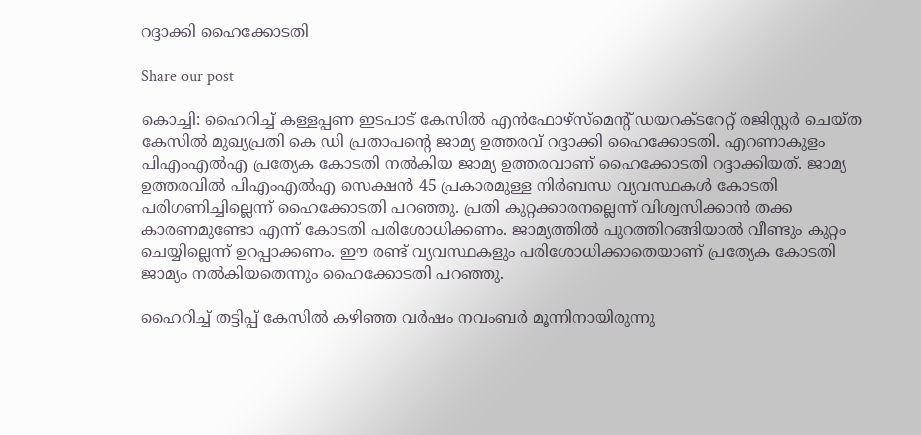റദ്ദാക്കി ഹൈക്കോടതി

Share our post

കൊച്ചി: ഹൈറിച്ച് കള്ളപ്പണ ഇടപാട് കേസില്‍ എന്‍ഫോഴ്‌സ്‌മെന്റ് ഡയറക്ടറേറ്റ് രജിസ്റ്റര്‍ ചെയ്ത കേസില്‍ മുഖ്യപ്രതി കെ ഡി പ്രതാപന്റെ ജാമ്യ ഉത്തരവ് റദ്ദാക്കി ഹൈക്കോടതി. എറണാകുളം പിഎംഎല്‍എ പ്രത്യേക കോടതി നല്‍കിയ ജാമ്യ ഉത്തരവാണ് ഹൈക്കോടതി റദ്ദാക്കിയത്. ജാമ്യ ഉത്തരവിൽ പിഎംഎല്‍എ സെക്ഷന്‍ 45 പ്രകാരമുള്ള നിര്‍ബന്ധ വ്യവസ്ഥകള്‍ കോടതി പരിഗണിച്ചില്ലെന്ന് ഹൈക്കോടതി പറഞ്ഞു. പ്രതി കുറ്റക്കാരനല്ലെന്ന് വിശ്വസിക്കാന്‍ തക്ക കാരണമുണ്ടോ എന്ന് കോടതി പരിശോധിക്കണം. ജാമ്യത്തില്‍ പുറത്തിറങ്ങിയാല്‍ വീണ്ടും കുറ്റം ചെയ്യില്ലെന്ന് ഉറപ്പാക്കണം. ഈ രണ്ട് വ്യവസ്ഥകളും പരിശോധിക്കാതെയാണ് പ്രത്യേക കോടതി ജാമ്യം നല്‍കിയതെന്നും ഹൈക്കോടതി പറഞ്ഞു.

ഹൈറിച്ച് തട്ടിപ്പ് കേസില്‍ കഴിഞ്ഞ വര്‍ഷം നവംബര്‍ മൂന്നിനായിരുന്നു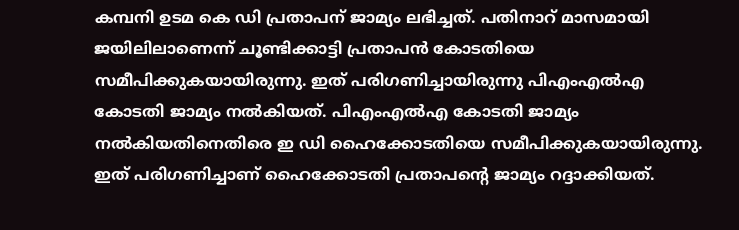കമ്പനി ഉടമ കെ ഡി പ്രതാപന് ജാമ്യം ലഭിച്ചത്. പതിനാറ് മാസമായി ജയിലിലാണെന്ന് ചൂണ്ടിക്കാട്ടി പ്രതാപന്‍ കോടതിയെ സമീപിക്കുകയായിരുന്നു. ഇത് പരിഗണിച്ചായിരുന്നു പിഎംഎല്‍എ കോടതി ജാമ്യം നൽകിയത്. പിഎംഎല്‍എ കോടതി ജാമ്യം നല്‍കിയതിനെതിരെ ഇ ഡി ഹൈക്കോടതിയെ സമീപിക്കുകയായിരുന്നു. ഇത് പരിഗണിച്ചാണ് ഹൈക്കോടതി പ്രതാപന്റെ ജാമ്യം റദ്ദാക്കിയത്.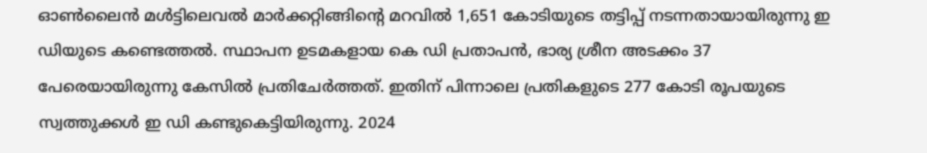ഓണ്‍ലൈന്‍ മള്‍ട്ടിലെവല്‍ മാര്‍ക്കറ്റിങ്ങിന്റെ മറവില്‍ 1,651 കോടിയുടെ തട്ടിപ്പ് നടന്നതായായിരുന്നു ഇ ഡിയുടെ കണ്ടെത്തല്‍. സ്ഥാപന ഉടമകളായ കെ ഡി പ്രതാപന്‍, ഭാര്യ ശ്രീന അടക്കം 37 പേരെയായിരുന്നു കേസില്‍ പ്രതിചേര്‍ത്തത്. ഇതിന് പിന്നാലെ പ്രതികളുടെ 277 കോടി രൂപയുടെ സ്വത്തുക്കള്‍ ഇ ഡി കണ്ടുകെട്ടിയിരുന്നു. 2024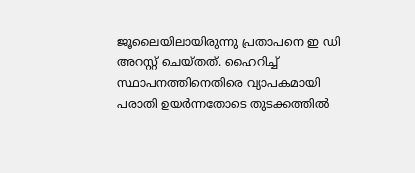ജൂലൈയിലായിരുന്നു പ്രതാപനെ ഇ ഡി അറസ്റ്റ് ചെയ്തത്. ഹൈറിച്ച് സ്ഥാപനത്തിനെതിരെ വ്യാപകമായി പരാതി ഉയര്‍ന്നതോടെ തുടക്കത്തില്‍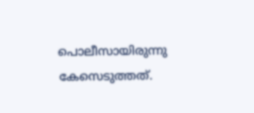പൊലീസായിരുന്നു കേസെടുത്തത്.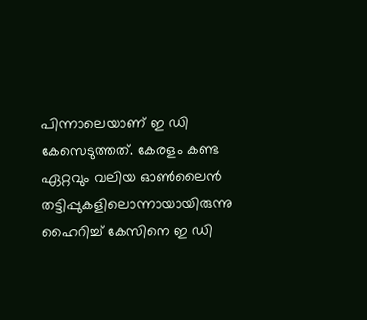പിന്നാലെയാണ് ഇ ഡി കേസെടുത്തത്. കേരളം കണ്ട ഏറ്റവും വലിയ ഓണ്‍ലൈന്‍ തട്ടിപ്പുകളിലൊന്നായായിരുന്നു ഹൈറിച്ച് കേസിനെ ഇ ഡി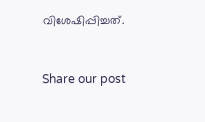വിശേഷിപ്പിച്ചത്.


Share our post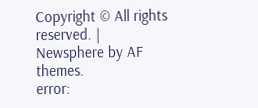Copyright © All rights reserved. | Newsphere by AF themes.
error: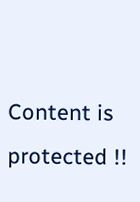Content is protected !!